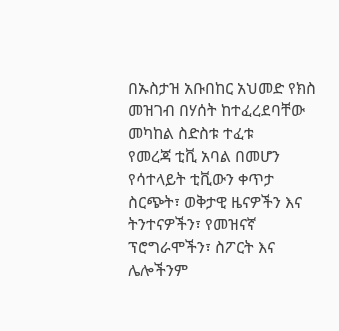በኡስታዝ አቡበከር አህመድ የክስ መዝገብ በሃሰት ከተፈረደባቸው መካከል ስድስቱ ተፈቱ
የመረጃ ቲቪ አባል በመሆን የሳተላይት ቲቪውን ቀጥታ ስርጭት፣ ወቅታዊ ዜናዎችን እና ትንተናዎችን፣ የመዝናኛ ፕሮግራሞችን፣ ስፖርት እና ሌሎችንም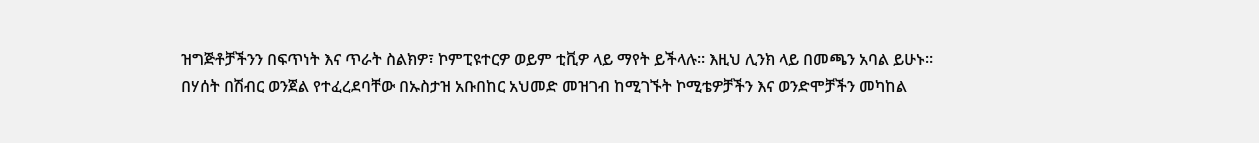ዝግጅቶቻችንን በፍጥነት እና ጥራት ስልክዎ፣ ኮምፒዩተርዎ ወይም ቲቪዎ ላይ ማየት ይችላሉ። እዚህ ሊንክ ላይ በመጫን አባል ይሁኑ።
በሃሰት በሽብር ወንጀል የተፈረደባቸው በኡስታዝ አቡበከር አህመድ መዝገብ ከሚገኙት ኮሚቴዎቻችን እና ወንድሞቻችን መካከል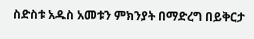ስድስቱ አዱስ አመቱን ምክንያት በማድረግ በይቅርታ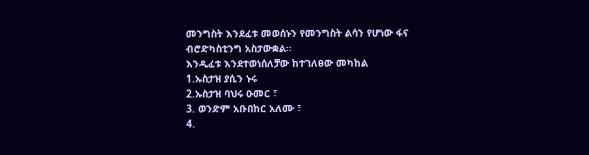መንግስት እንደፈቱ መወሰኑን የመንግስት ልሳን የሆነው ፋና ብሮድካስቲንግ አስታውቋል፡፡
እንዲፈቱ እንደተወነሰለቻው ከተገለፀው መካከል
1.ኡስታዝ ያሲን ኑሩ
2.ኡስታዝ ባህሩ ዑመር ፣
3. ወንድም አቡበከር አለሙ ፣
4.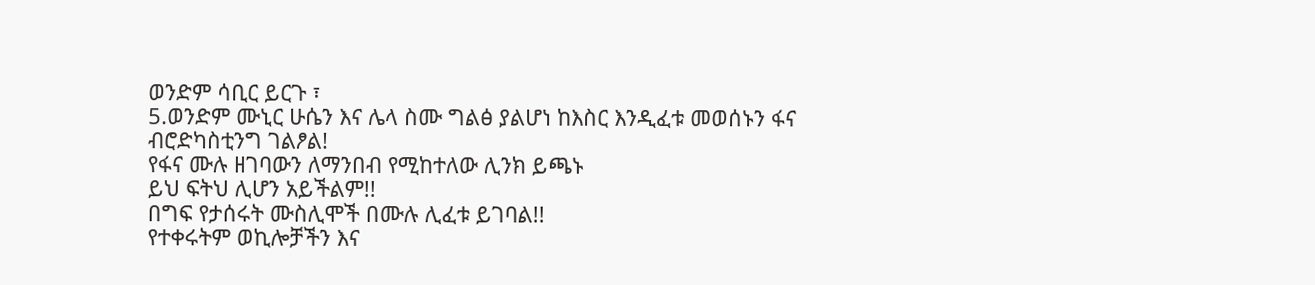ወንድም ሳቢር ይርጉ ፣
5.ወንድም ሙኒር ሁሴን እና ሌላ ስሙ ግልፅ ያልሆነ ከእስር እንዲፈቱ መወሰኑን ፋና ብሮድካስቲንግ ገልፆል!
የፋና ሙሉ ዘገባውን ለማንበብ የሚከተለው ሊንክ ይጫኑ
ይህ ፍትህ ሊሆን አይችልም!!
በግፍ የታሰሩት ሙስሊሞች በሙሉ ሊፈቱ ይገባል!!
የተቀሩትም ወኪሎቻችን እና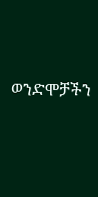ወንድሞቻችን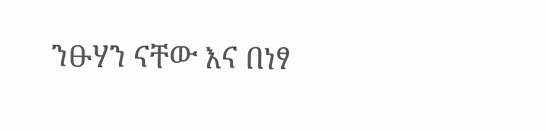ንፁሃን ናቸው እና በነፃ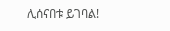ሊሰናበቱ ይገባል!